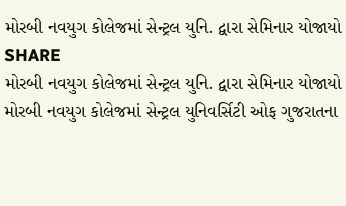મોરબી નવયુગ કોલેજમાં સેન્ટ્રલ યુનિ. દ્વારા સેમિનાર યોજાયો
SHARE
મોરબી નવયુગ કોલેજમાં સેન્ટ્રલ યુનિ. દ્વારા સેમિનાર યોજાયો
મોરબી નવયુગ કોલેજમાં સેન્ટ્રલ યુનિવર્સિટી ઓફ ગુજરાતના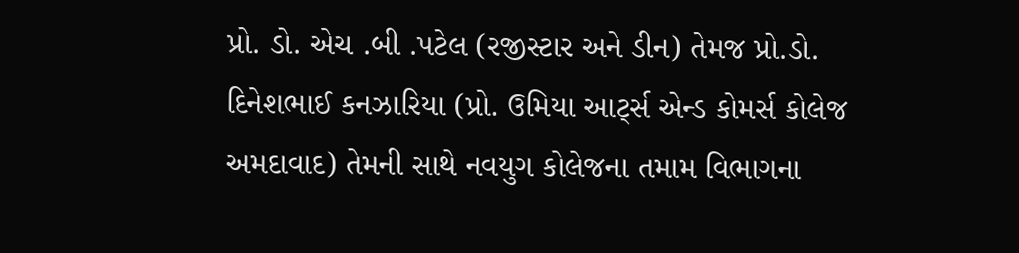પ્રો. ડો. એચ .બી .પટેલ (રજીસ્ટાર અને ડીન) તેમજ પ્રો.ડો. દિનેશભાઈ કનઝારિયા (પ્રો. ઉમિયા આર્ટ્સ એન્ડ કોમર્સ કોલેજ અમદાવાદ) તેમની સાથે નવયુગ કોલેજના તમામ વિભાગના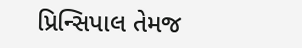પ્રિન્સિપાલ તેમજ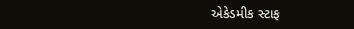એકેડમીક સ્ટાફ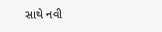સાથે નવી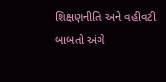શિક્ષણનીતિ અને વહીવટી બાબતો અંગે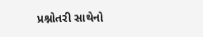પ્રશ્નોતરી સાથેનો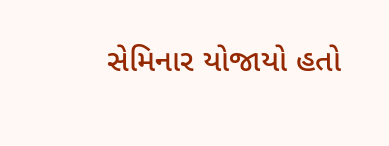સેમિનાર યોજાયો હતો